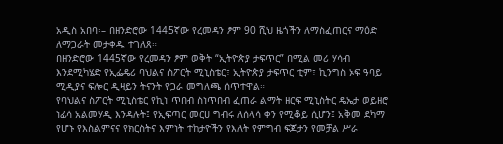አዲስ አበባ፡– በዘንድሮው 1445ኛው የረመዳን ፆም 90 ሺህ ዜጎችን ለማስፈጠርና ማዕድ ለማጋራት መታቀዱ ተገለጸ።
በዘንድሮው 1445ኛው የረመዳን ፆም ወቅት “ኢትዮጵያ ታፍጥር” በሚል መሪ ሃሳብ እንደሚካሄድ የኢፌዴሪ ባህልና ስፖርት ሚኒስቴር፣ ኢትዮጵያ ታፍጥር ቲም፣ ኪንግስ ኦፍ ዓባይ ሚዲያና ፍሎር ዲዛይን ትናንት የጋራ መግለጫ ሰጥተዋል።
የባህልና ስፖርት ሚኒስቴር የኪነ ጥበብ ስነጥበብ ፈጠራ ልማት ዘርፍ ሚኒስትር ዴኤታ ወይዘሮ ነፊሳ አልመሃዲ እንዳሉት፤ የኢፍጣር መርሀ ግብሩ ለሰላሳ ቀን የሚቆይ ሲሆን፤ አቅመ ደካማ የሆኑ የእስልምናና የክርስትና እምነት ተከታዮችን የእለት የምግብ ፍጆታን የመቻል ሥራ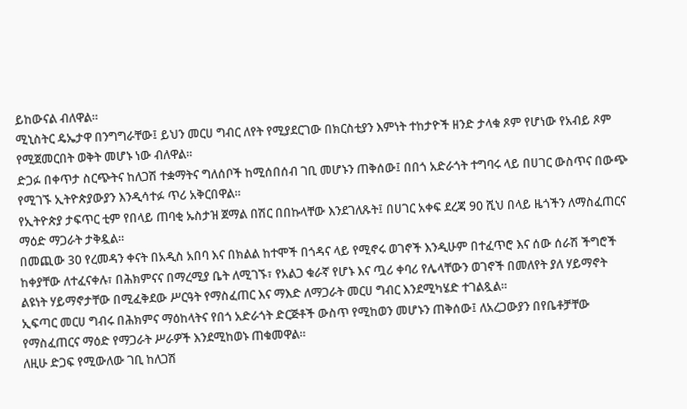ይከውናል ብለዋል።
ሚኒስትር ዴኤታዋ በንግግራቸው፤ ይህን መርሀ ግብር ለየት የሚያደርገው በክርስቲያን እምነት ተከታዮች ዘንድ ታላቁ ጾም የሆነው የአብይ ጾም የሚጀመርበት ወቅት መሆኑ ነው ብለዋል።
ድጋፉ በቀጥታ ስርጭትና ከለጋሽ ተቋማትና ግለሰቦች ከሚሰበሰብ ገቢ መሆኑን ጠቅሰው፤ በበጎ አድራጎት ተግባሩ ላይ በሀገር ውስጥና በውጭ የሚገኙ ኢትዮጵያውያን እንዲሳተፉ ጥሪ አቅርበዋል።
የኢትዮጵያ ታፍጥር ቲም የበላይ ጠባቂ ኡስታዝ ጀማል በሽር በበኩላቸው እንደገለጹት፤ በሀገር አቀፍ ደረጃ 90 ሺህ በላይ ዜጎችን ለማስፈጠርና ማዕድ ማጋራት ታቅዷል።
በመጪው 30 የረመዳን ቀናት በአዲስ አበባ እና በክልል ከተሞች በጎዳና ላይ የሚኖሩ ወገኖች እንዲሁም በተፈጥሮ እና ሰው ሰራሽ ችግሮች ከቀያቸው ለተፈናቀሉ፣ በሕክምናና በማረሚያ ቤት ለሚገኙ፣ የአልጋ ቁራኛ የሆኑ እና ጧሪ ቀባሪ የሌላቸውን ወገኖች በመለየት ያለ ሃይማኖት ልዩነት ሃይማኖታቸው በሚፈቅደው ሥርዓት የማስፈጠር እና ማእድ ለማጋራት መርሀ ግብር እንደሚካሄድ ተገልጿል።
ኢፍጣር መርሀ ግብሩ በሕክምና ማዕከላትና የበጎ አድራጎት ድርጅቶች ውስጥ የሚከወን መሆኑን ጠቅሰው፤ ለአረጋውያን በየቤቶቻቸው የማስፈጠርና ማዕድ የማጋራት ሥራዎች እንደሚከወኑ ጠቁመዋል።
ለዚሁ ድጋፍ የሚውለው ገቢ ከለጋሽ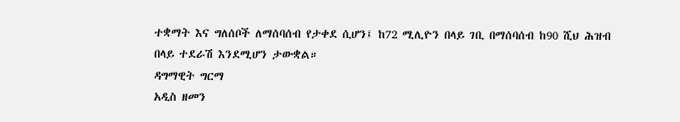ተቋማት እና ግለሰቦች ለማሰባሰብ የታቀደ ሲሆን፤ ከ72 ሚሊዮን በላይ ገቢ በማሰባሰብ ከ90 ሺህ ሕዝብ በላይ ተደራሽ እንደሚሆን ታውቋል።
ዳግማዊት ግርማ
አዲስ ዘመን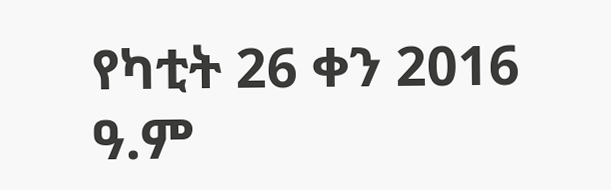የካቲት 26 ቀን 2016 ዓ.ም